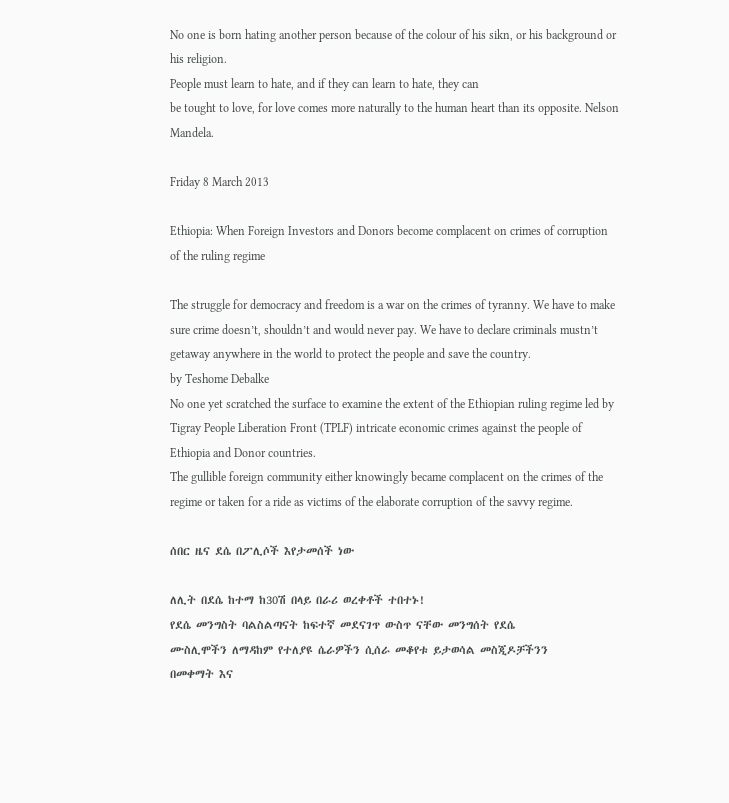No one is born hating another person because of the colour of his sikn, or his background or his religion.
People must learn to hate, and if they can learn to hate, they can
be tought to love, for love comes more naturally to the human heart than its opposite. Nelson Mandela.

Friday 8 March 2013

Ethiopia: When Foreign Investors and Donors become complacent on crimes of corruption of the ruling regime

The struggle for democracy and freedom is a war on the crimes of tyranny. We have to make sure crime doesn’t, shouldn’t and would never pay. We have to declare criminals mustn’t getaway anywhere in the world to protect the people and save the country.
by Teshome Debalke
No one yet scratched the surface to examine the extent of the Ethiopian ruling regime led by Tigray People Liberation Front (TPLF) intricate economic crimes against the people of Ethiopia and Donor countries.
The gullible foreign community either knowingly became complacent on the crimes of the regime or taken for a ride as victims of the elaborate corruption of the savvy regime.

ሰበር ዜና ደሴ በፖሊሶች እየታመሰች ነው

ለሊት በደሴ ከተማ ከ30ሽ በላይ በራሪ ወረቀቶች ተበተኑ!
የደሴ መንግስት ባልስልጣናት ከፍተኛ መደናገጥ ውስጥ ናቸው መንግሰት የደሴ
ሙስሊሞችን ለማዳከም የተለያዩ ሴራዎችን ሲሰራ መቆየቱ ይታወሳል መስጂዶቻችንን
በመቀማት እና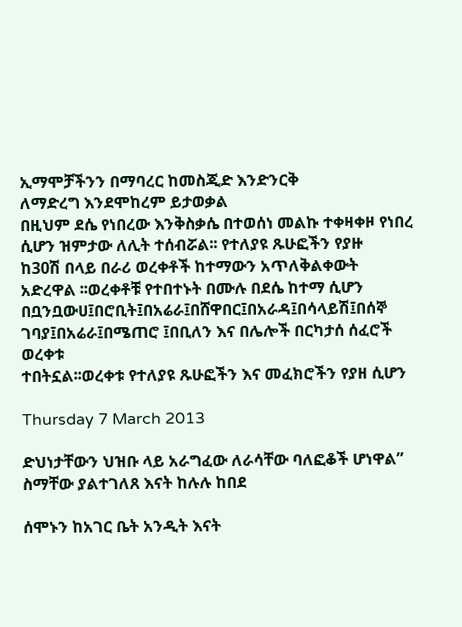ኢማሞቻችንን በማባረር ከመስጂድ እንድንርቅ
ለማድረግ እንደሞከረም ይታወቃል
በዚህም ደሴ የነበረው እንቅስቃሴ በተወሰነ መልኩ ተቀዛቀዞ የነበረ
ሲሆን ዝምታው ለሊት ተሰብሯል፡፡ የተለያዩ ጹሁፎችን የያዙ
ከ30ሽ በላይ በራሪ ወረቀቶች ከተማውን አጥለቅልቀውት
አድረዋል ፡፡ወረቀቶቹ የተበተኑት በሙሉ በደሴ ከተማ ሲሆን
በቧንቧውሀ፤በሮቢት፤በአሬራ፤በሸዋበር፤በአራዳ፤በሳላይሽ፤በሰኞ
ገባያ፤በአሬራ፤በሜጠሮ ፤በቢለን እና በሌሎች በርካታሰ ሰፈሮች ወረቀቱ
ተበትኗል፡፡ወረቀቱ የተለያዩ ጹሁፎችን እና መፈክሮችን የያዘ ሲሆን

Thursday 7 March 2013

ድህነታቸውን ህዝቡ ላይ አራግፈው ለራሳቸው ባለፎቆች ሆነዋል” ስማቸው ያልተገለጸ እናት ከሉሉ ከበደ

ሰሞኑን ከአገር ቤት አንዲት እናት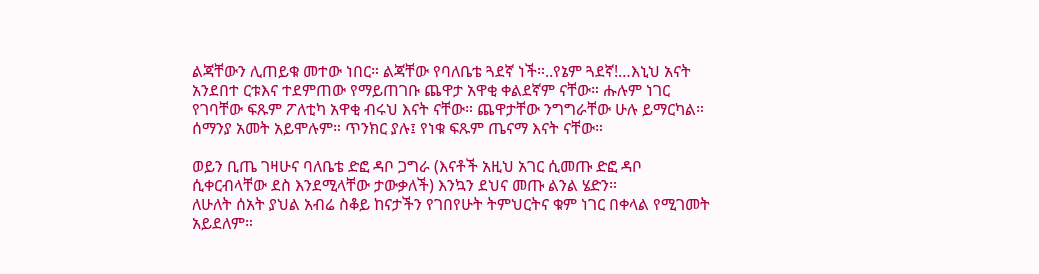ልጃቸውን ሊጠይቁ መተው ነበር። ልጃቸው የባለቤቴ ጓደኛ ነች።..የኔም ጓደኛ!…እኒህ አናት አንደበተ ርቱእና ተደምጠው የማይጠገቡ ጨዋታ አዋቂ ቀልደኛም ናቸው። ሑሉም ነገር የገባቸው ፍጹም ፖለቲካ አዋቂ ብሩህ እናት ናቸው። ጨዋታቸው ንግግራቸው ሁሉ ይማርካል። ሰማንያ አመት አይሞሉም። ጥንክር ያሉ፤ የነቁ ፍጹም ጤናማ እናት ናቸው።

ወይን ቢጤ ገዛሁና ባለቤቴ ድፎ ዳቦ ጋግራ (እናቶች አዚህ አገር ሲመጡ ድፎ ዳቦ ሲቀርብላቸው ደስ እንደሚላቸው ታውቃለች) እንኳን ደህና መጡ ልንል ሄድን።
ለሁለት ሰአት ያህል አብሬ ስቆይ ከናታችን የገበየሁት ትምህርትና ቁም ነገር በቀላል የሚገመት አይደለም።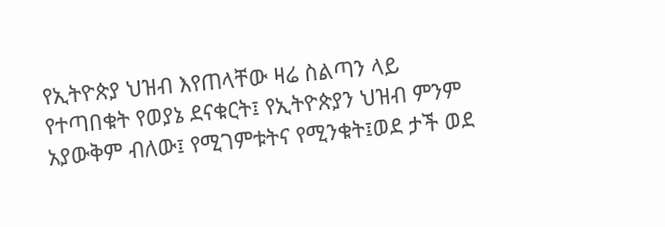የኢትዮጵያ ህዝብ እየጠላቸው ዛሬ ስልጣን ላይ የተጣበቁት የወያኔ ደናቁርት፤ የኢትዮጵያን ህዝብ ምንም አያውቅም ብለው፤ የሚገምቱትና የሚንቁት፤ወደ ታች ወደ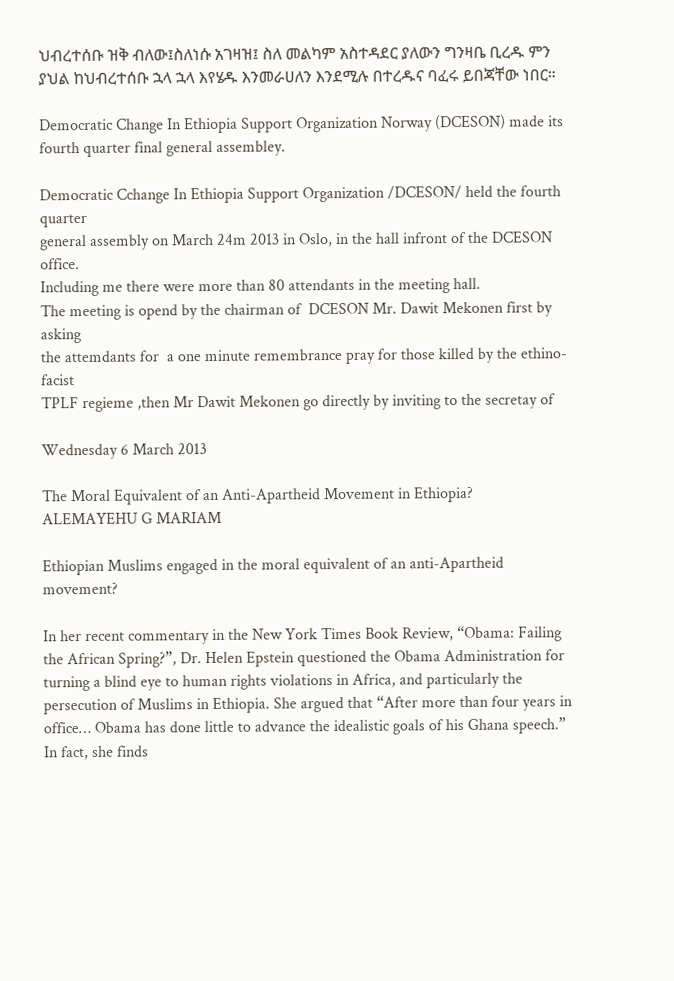ህብረተሰቡ ዝቅ ብለው፤ስለነሱ አገዛዝ፤ ስለ መልካም አስተዳደር ያለውን ግንዛቤ ቢረዱ ምን ያህል ከህብረተሰቡ ኋላ ኋላ እየሄዱ እንመራሀለን እንደሚሉ በተረዱና ባፈሩ ይበጃቸው ነበር።

Democratic Change In Ethiopia Support Organization Norway (DCESON) made its fourth quarter final general assembley.

Democratic Cchange In Ethiopia Support Organization /DCESON/ held the fourth quarter
general assembly on March 24m 2013 in Oslo, in the hall infront of the DCESON office.
Including me there were more than 80 attendants in the meeting hall.
The meeting is opend by the chairman of  DCESON Mr. Dawit Mekonen first by asking
the attemdants for  a one minute remembrance pray for those killed by the ethino-facist
TPLF regieme ,then Mr Dawit Mekonen go directly by inviting to the secretay of

Wednesday 6 March 2013

The Moral Equivalent of an Anti-Apartheid Movement in Ethiopia? ALEMAYEHU G MARIAM

Ethiopian Muslims engaged in the moral equivalent of an anti-Apartheid movement?

In her recent commentary in the New York Times Book Review, “Obama: Failing the African Spring?”, Dr. Helen Epstein questioned the Obama Administration for turning a blind eye to human rights violations in Africa, and particularly the persecution of Muslims in Ethiopia. She argued that “After more than four years in office… Obama has done little to advance the idealistic goals of his Ghana speech.” In fact, she finds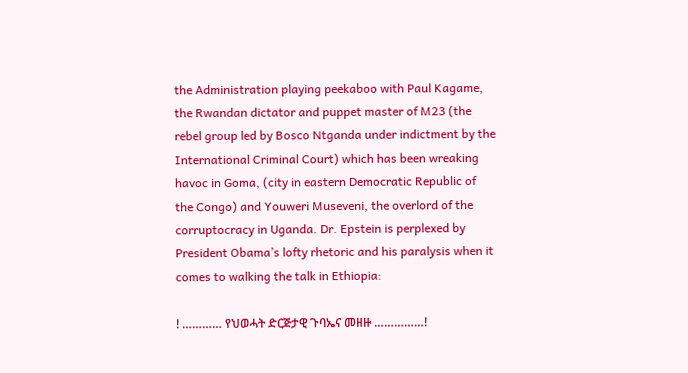the Administration playing peekaboo with Paul Kagame, the Rwandan dictator and puppet master of M23 (the rebel group led by Bosco Ntganda under indictment by the International Criminal Court) which has been wreaking havoc in Goma, (city in eastern Democratic Republic of the Congo) and Youweri Museveni, the overlord of the corruptocracy in Uganda. Dr. Epstein is perplexed by President Obama’s lofty rhetoric and his paralysis when it comes to walking the talk in Ethiopia:

! ………… የህወሓት ድርጅታዊ ጉባኤና መዘዙ ……………!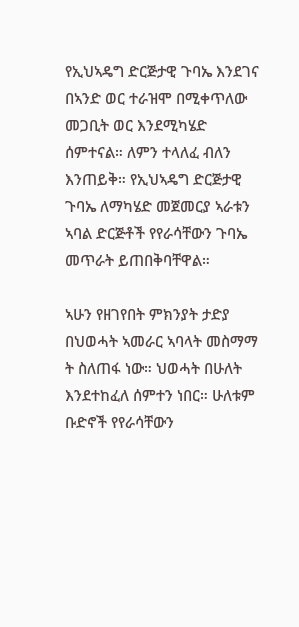የኢህኣዴግ ድርጅታዊ ጉባኤ እንደገና በኣንድ ወር ተራዝሞ በሚቀጥለው መጋቢት ወር እንደሚካሄድ ሰምተናል። ለምን ተላለፈ ብለን እንጠይቅ። የኢህኣዴግ ድርጅታዊ ጉባኤ ለማካሄድ መጀመርያ ኣራቱን ኣባል ድርጅቶች የየራሳቸውን ጉባኤ መጥራት ይጠበቅባቸዋል።

ኣሁን የዘገየበት ምክንያት ታድያ በህወሓት ኣመራር ኣባላት መስማማ ት ስለጠፋ ነው። ህወሓት በሁለት እንደተከፈለ ሰምተን ነበር። ሁለቱም ቡድኖች የየራሳቸውን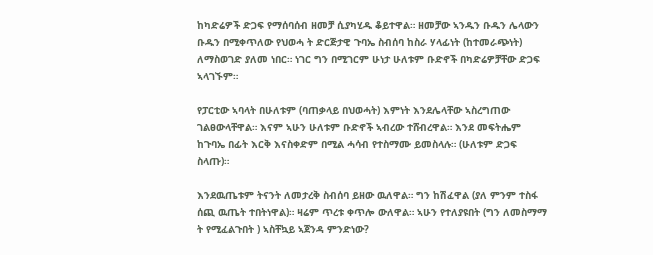ከካድሬዎች ድጋፍ የማሰባሰብ ዘመቻ ሲያካሂዱ ቆይተዋል። ዘመቻው ኣንዱን ቡዱን ሌላውን ቡዱን በሚቀጥለው የህወሓ ት ድርጅታዊ ጉባኤ ስብሰባ ከስራ ሃላፊነት (ከተመራጭነት) ለማስወገድ ያለመ ነበር። ነገር ግን በሚገርም ሁነታ ሁለቱም ቡድኖች በካድሬዎቻቸው ድጋፍ ኣላገኙም።

የፓርቲው ኣባላት በሁለቱም (ባጠቃላይ በህወሓት) እምነት እንደሌላቸው ኣስረግጠው ገልፀውላቸዋል። እናም ኣሁን ሁለቱም ቡድኖች ኣብረው ተሸብረዋል። እንደ መፍትሔም ከጉባኤ በፊት እርቅ እናስቀድም በሚል ሓሳብ የተስማሙ ይመስላሉ። (ሁለቱም ድጋፍ ስላጡ)።

እንደዉጤቱም ትናንት ለመታረቅ ስብሰባ ይዘው ዉለዋል። ግን ከሽፈዋል (ያለ ምንም ተስፋ ሰጪ ዉጤት ተበትነዋል)። ዛሬም ጥረቱ ቀጥሎ ውለዋል። ኣሁን የተለያዩበት (ግን ለመስማማ ት የሚፈልጉበት ) ኣስቸኳይ ኣጀንዳ ምንድነው?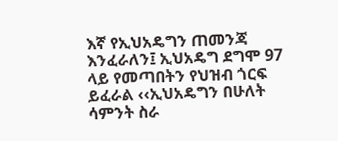እኛ የኢህአዴግን ጠመንጃ እንፈራለን፤ ኢህአዴግ ደግሞ 97 ላይ የመጣበትን የህዝብ ጎርፍ ይፈራል ‹‹ኢህአዴግን በሁለት ሳምንት ስራ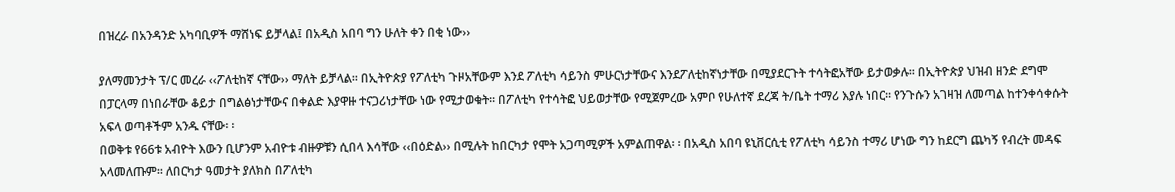በዝረራ በአንዳንድ አካባቢዎች ማሸነፍ ይቻላል፤ በአዲስ አበባ ግን ሁለት ቀን በቂ ነው››

ያለማመንታት ፕ/ር መረራ ‹‹ፖለቲከኛ ናቸው›› ማለት ይቻላል፡፡ በኢትዮጵያ የፖለቲካ ጉዞአቸውም እንደ ፖለቲካ ሳይንስ ምሁርነታቸውና እንደፖለቲከኛነታቸው በሚያደርጉት ተሳትፎአቸው ይታወቃሉ፡፡ በኢትዮጵያ ህዝብ ዘንድ ደግሞ በፓርላማ በነበራቸው ቆይታ በግልፅነታቸውና በቀልድ እያዋዙ ተናጋሪነታቸው ነው የሚታወቁት፡፡ በፖለቲካ የተሳትፎ ህይወታቸው የሚጀምረው አምቦ የሁለተኛ ደረጃ ት/ቤት ተማሪ እያሉ ነበር፡፡ የንጉሱን አገዛዝ ለመጣል ከተንቀሳቀሱት አፍላ ወጣቶችም አንዱ ናቸው፡ ፡
በወቅቱ የ66ቱ አብዮት እውን ቢሆንም አብዮቱ ብዙዎቹን ሲበላ እሳቸው ‹‹በዕድል›› በሚሉት ከበርካታ የሞት አጋጣሚዎች አምልጠዋል፡ ፡ በአዲስ አበባ ዩኒቨርሲቲ የፖለቲካ ሳይንስ ተማሪ ሆነው ግን ከደርግ ጨካኝ የብረት መዳፍ አላመለጡም፡፡ ለበርካታ ዓመታት ያለክስ በፖለቲካ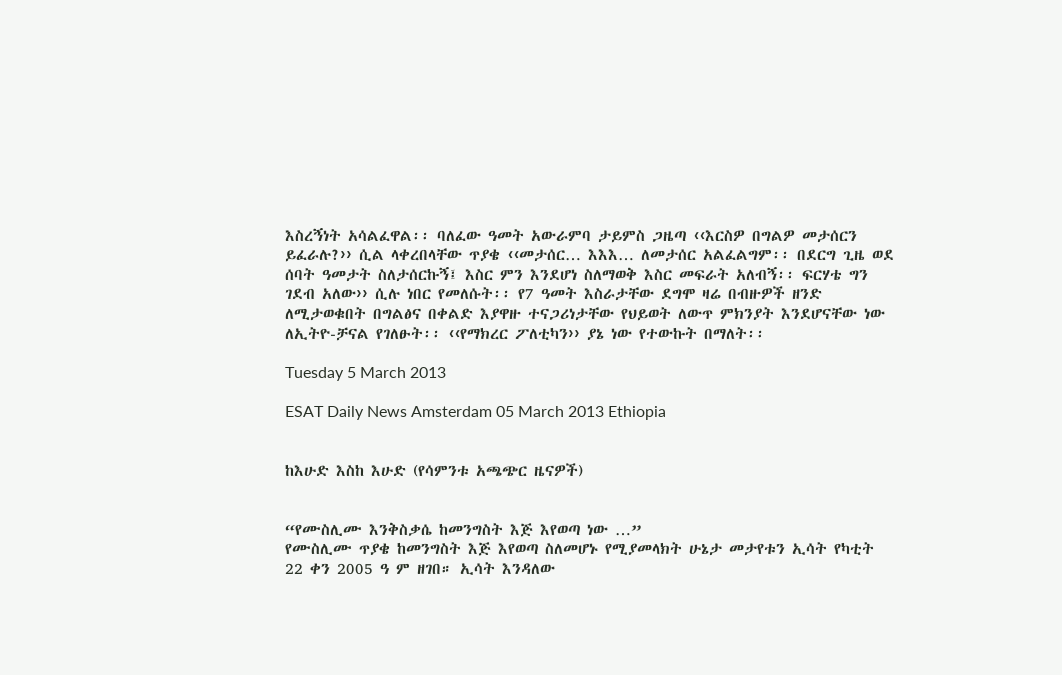እስረኝነት አሳልፈዋል፡፡ ባለፈው ዓመት አውራምባ ታይምስ ጋዜጣ ‹‹እርስዎ በግልዎ መታሰርን ይፈራሉ?›› ሲል ላቀረበላቸው ጥያቄ ‹‹መታሰር… እእእ… ለመታሰር አልፈልግም፡፡ በደርግ ጊዜ ወደ ሰባት ዓመታት ስለታሰርኩኝ፤ እስር ምን እንደሆነ ስለማወቅ እስር መፍራት አለብኝ፡፡ ፍርሃቴ ግን ገደብ አለው›› ሲሉ ነበር የመለሱት፡፡ የ7 ዓመት እስራታቸው ደግሞ ዛሬ በብዙዎች ዘንድ ለሚታወቁበት በግልፅና በቀልድ እያዋዙ ተናጋሪነታቸው የህይወት ለውጥ ምክንያት እንደሆናቸው ነው ለኢትዮ-ቻናል የገለፁት፡፡ ‹‹የማክረር ፖለቲካን›› ያኔ ነው የተውኩት በማለት፡፡

Tuesday 5 March 2013

ESAT Daily News Amsterdam 05 March 2013 Ethiopia


ከእሁድ እስከ እሁድ (የሳምንቱ አጫጭር ዜናዎች)


“የሙስሊሙ እንቅስቃሴ ከመንግስት እጅ እየወጣ ነው …”
የሙስሊሙ ጥያቄ ከመንግስት እጅ እየወጣ ስለመሆኑ የሚያመላክት ሁኔታ መታየቱን ኢሳት የካቲት 22 ቀን 2005 ዓ ም ዘገበ። ኢሳት እንዳለው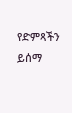የድምጻችን ይሰማ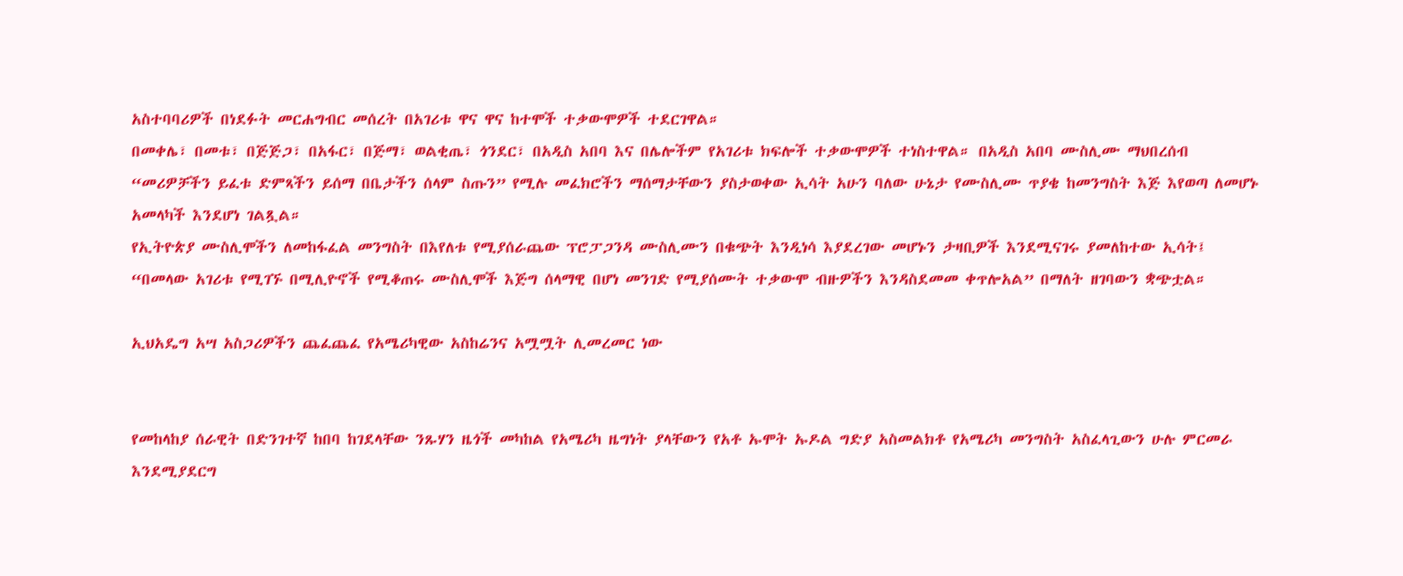አስተባባሪዎች በነደፉት መርሐግብር መሰረት በአገሪቱ ዋና ዋና ከተሞች ተቃውሞዎች ተደርገዋል።
በመቀሌ፣ በመቱ፣ በጅጅጋ፣ በአፋር፣ በጅማ፣ ወልቂጤ፣ ጎንደር፣ በአዲስ አበባ እና በሌሎችም የአገሪቱ ክፍሎች ተቃውሞዎች ተነስተዋል። በአዲስ አበባ ሙስሊሙ ማህበረሰብ “መሪዎቻችን ይፈቱ ድምጻችን ይሰማ በቤታችን ሰላም ስጡን” የሚሉ መፈክሮችን ማሰማታቸውን ያስታወቀው ኢሳት አሁን ባለው ሁኔታ የሙስሊሙ ጥያቄ ከመንግስት እጅ እየወጣ ለመሆኑ አመላካች እንደሆነ ገልጿል።
የኢትዮጵያ ሙስሊሞችን ለመከፋፈል መንግስት በእየለቱ የሚያሰራጨው ፕሮፓጋንዳ ሙስሊሙን በቁጭት እንዲነሳ እያደረገው መሆኑን ታዛቢዎች እንደሚናገሩ ያመለከተው ኢሳት፤ “በመላው አገሪቱ የሚገኙ በሚሊዮኖች የሚቆጠሩ ሙስሊሞች እጅግ ሰላማዊ በሆነ መንገድ የሚያሰሙት ተቃውሞ ብዙዎችን እንዳስደመመ ቀጥሎአል” በማለት ዘገባውን ቋጭቷል።

ኢህአዴግ አሣ አስጋሪዎችን ጨፈጨፈ የአሜሪካዊው አስከሬንና አሟሟት ሊመረመር ነው


የመከላከያ ሰራዊት በድንገተኛ ከበባ ከገደላቸው ንጹሃን ዜጎች መካከል የአሜሪካ ዜግነት ያላቸውን የአቶ ኡሞት ኡዶል ግድያ አስመልክቶ የአሜሪካ መንግስት አስፈላጊውን ሁሉ ምርመራ እንደሚያደርግ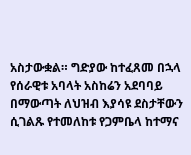አስታውቋል። ግድያው ከተፈጸመ በኋላ የሰራዊቱ አባላት አስከሬን አደባባይ በማውጣት ለህዝብ እያሳዩ ደስታቸውን ሲገልጹ የተመለከቱ የጋምቤላ ከተማና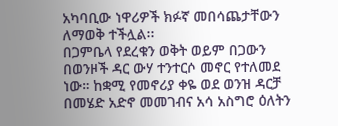አካባቢው ነዋሪዎች ክፉኛ መበሳጨታቸውን ለማወቅ ተችሏል፡፡
በጋምቤላ የደረቁን ወቅት ወይም በጋውን በወንዞች ዳር ውሃ ተንተርሶ መኖር የተለመደ ነው። ከቋሚ የመኖሪያ ቀዬ ወደ ወንዝ ዳርቻ በመሄድ አድኖ መመገብና አሳ አስግሮ ዕለትን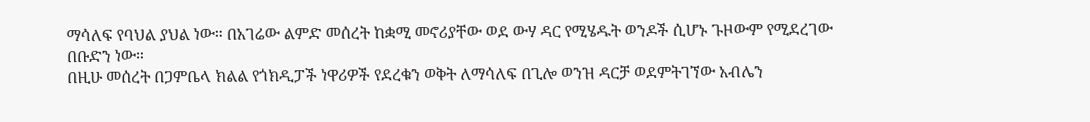ማሳለፍ የባህል ያህል ነው። በአገሬው ልምድ መሰረት ከቋሚ መኖሪያቸው ወደ ውሃ ዳር የሚሄዱት ወንዶች ሲሆኑ ጉዞውም የሚደረገው በቡድን ነው።
በዚሁ መሰረት በጋምቤላ ክልል የጎክዲፓች ነዋሪዎች የደረቁን ወቅት ለማሳለፍ በጊሎ ወንዝ ዳርቻ ወደምትገኘው አብሌን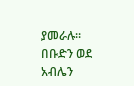ያመራሉ። በቡድን ወደ አብሌን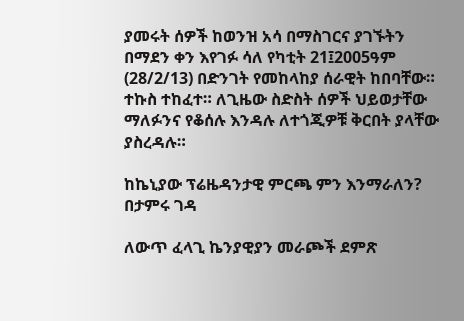ያመሩት ሰዎች ከወንዝ አሳ በማስገርና ያገኙትን በማደን ቀን እየገፉ ሳለ የካቲት 21፤2005ዓም (28/2/13) በድንገት የመከላከያ ሰራዊት ከበባቸው። ተኩስ ተከፈተ። ለጊዜው ስድስት ሰዎች ህይወታቸው ማለፉንና የቆሰሉ እንዳሉ ለተጎጂዎቹ ቅርበት ያላቸው ያስረዳሉ።

ከኬኒያው ፕሬዜዳንታዊ ምርጫ ምን እንማራለን? በታምሩ ገዳ

ለውጥ ፈላጊ ኬንያዊያን መራጮች ደምጽ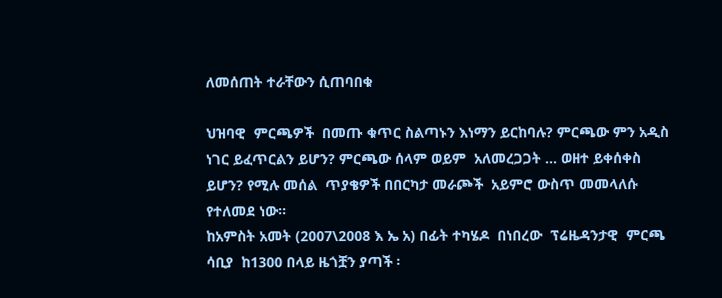ለመሰጠት ተራቸውን ሲጠባበቁ

ህዝባዊ  ምርጫዎች  በመጡ ቁጥር ስልጣኑን እነማን ይርከባሉ? ምርጫው ምን አዲስ  ነገር ይፈጥርልን ይሆን? ምርጫው ሰላም ወይም  አለመረጋጋት … ወዘተ ይቀሰቀስ ይሆን? የሚሉ መሰል  ጥያቄዎች በበርካታ መራጮች  አይምሮ ውስጥ መመላለሱ የተለመደ ነው፡፡
ከአምስት አመት (2007\2008 እ ኤ አ) በፊት ተካሄዶ  በነበረው  ፕሬዜዳንታዊ  ምርጫ ሳቢያ  ከ1300 በላይ ዜጎቿን ያጣች ፡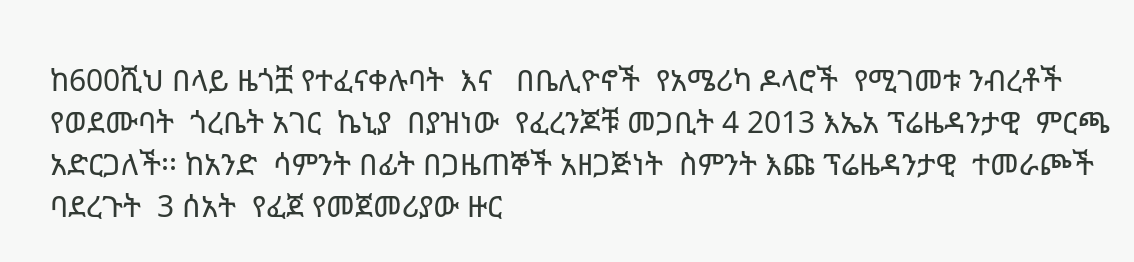ከ600ሺህ በላይ ዜጎቿ የተፈናቀሉባት  እና   በቤሊዮኖች  የአሜሪካ ዶላሮች  የሚገመቱ ንብረቶች  የወደሙባት  ጎረቤት አገር  ኬኒያ  በያዝነው  የፈረንጆቹ መጋቢት 4 2013 እኤአ ፕሬዜዳንታዊ  ምርጫ አድርጋለች፡፡ ከአንድ  ሳምንት በፊት በጋዜጠኞች አዘጋጅነት  ስምንት እጩ ፕሬዜዳንታዊ  ተመራጮች  ባደረጉት  3 ሰአት  የፈጀ የመጀመሪያው ዙር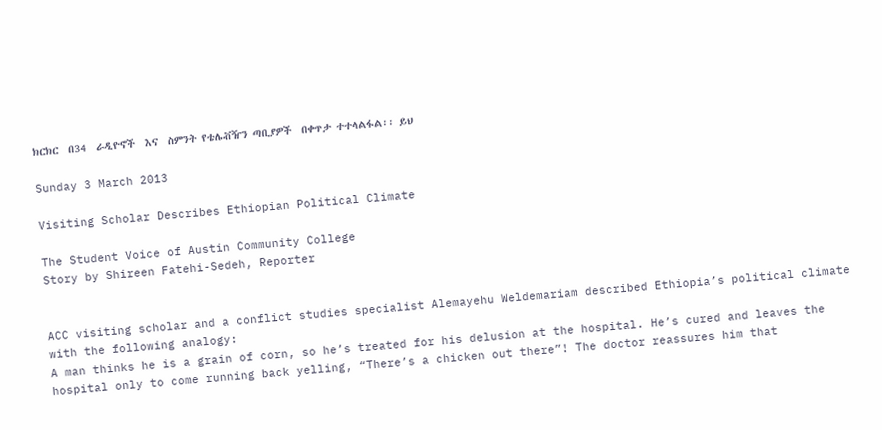ክርክር  በ34  ራዲዮኖች  እና  ስምንት የቴሌቭዥን ጣቢያዎች  በቀጥታ ተተላልፋል፡፡ ይህ

Sunday 3 March 2013

Visiting Scholar Describes Ethiopian Political Climate

The Student Voice of Austin Community College
Story by Shireen Fatehi-Sedeh, Reporter


ACC visiting scholar and a conflict studies specialist Alemayehu Weldemariam described Ethiopia’s political climate with the following analogy:
A man thinks he is a grain of corn, so he’s treated for his delusion at the hospital. He’s cured and leaves the hospital only to come running back yelling, “There’s a chicken out there”! The doctor reassures him that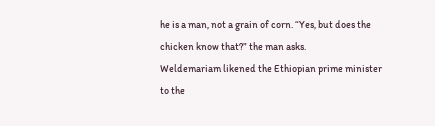he is a man, not a grain of corn. “Yes, but does the chicken know that?” the man asks.
Weldemariam likened the Ethiopian prime minister to the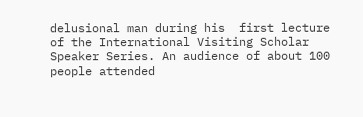delusional man during his  first lecture of the International Visiting Scholar Speaker Series. An audience of about 100 people attended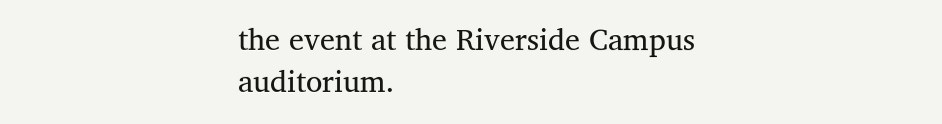the event at the Riverside Campus auditorium.